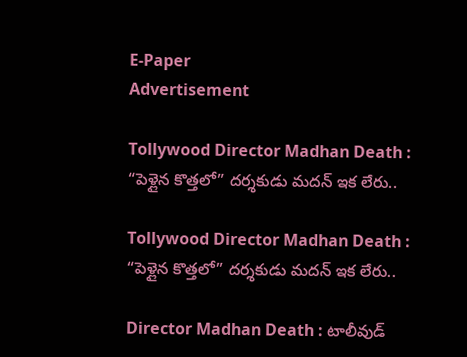E-Paper
Advertisement

Tollywood Director Madhan Death : “పెళ్లైన కొత్తలో” దర్శకుడు మదన్ ఇక లేరు..

Tollywood Director Madhan Death : “పెళ్లైన కొత్తలో” దర్శకుడు మదన్ ఇక లేరు..

Director Madhan Death : టాలీవుడ్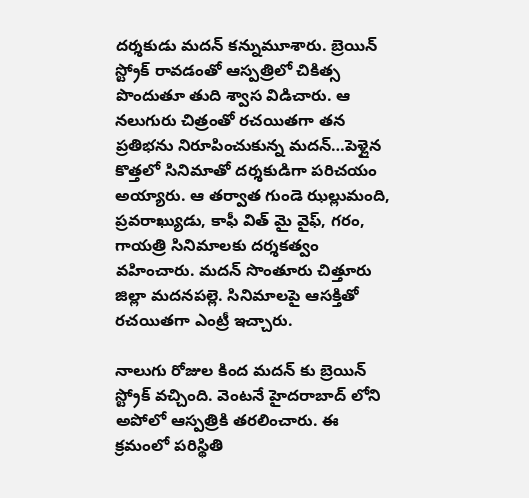దర్శకుడు మదన్ కన్నుమూశారు. బ్రెయిన్ స్ట్రోక్ రావడంతో ఆస్పత్రిలో చికిత్స పొందుతూ తుది శ్వాస విడిచారు. ఆ నలుగురు చిత్రంతో రచయితగా తన ప్రతిభను నిరూపించుకున్న మదన్…పెళ్లైన కొత్తలో సినిమాతో దర్శకుడిగా పరిచయం అయ్యారు. ఆ తర్వాత గుండె ఝల్లుమంది, ప్రవరాఖ్యుడు, కాఫీ విత్ మై వైఫ్, గరం, గాయత్రి సినిమాలకు దర్శకత్వం వహించారు. మదన్ సొంతూరు చిత్తూరు జిల్లా మదనపల్లె. సినిమాలపై ఆసక్తితో రచయితగా ఎంట్రీ ఇచ్చారు.

నాలుగు రోజుల కింద మదన్ కు బ్రెయిన్ స్ట్రోక్ వచ్చింది. వెంటనే హైదరాబాద్ లోని అపోలో ఆస్పత్రికి తరలించారు. ఈ క్రమంలో పరిస్థితి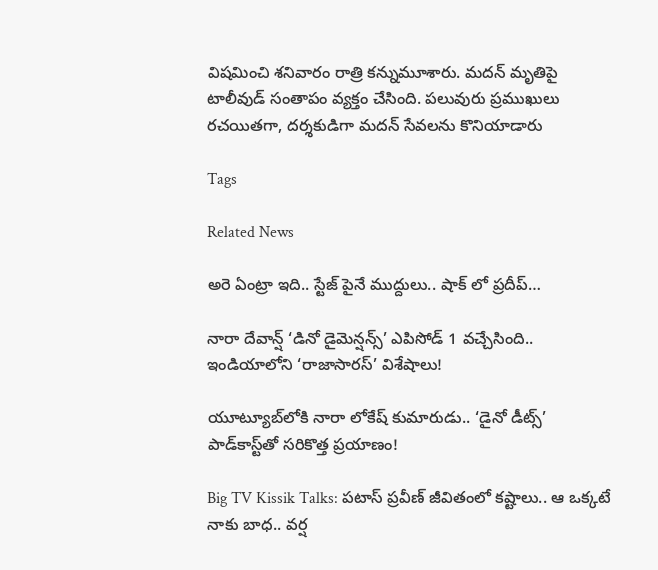విషమించి శనివారం రాత్రి కన్నుమూశారు. మదన్ మృతిపై టాలీవుడ్ సంతాపం వ్యక్తం చేసింది. పలువురు ప్రముఖులు రచయితగా, దర్శకుడిగా మదన్ సేవలను కొనియాడారు

Tags

Related News

అరె ఏంట్రా ఇది.. స్టేజ్ పైనే ముద్దులు.. షాక్ లో ప్రదీప్…

నారా దేవాన్ష్ ‘డినో డైమెన్షన్స్’ ఎపిసోడ్ 1 వచ్చేసింది.. ఇండియాలోని ‘రాజాసారస్’ విశేషాలు!

యూట్యూబ్‌‌లోకి నారా లోకేష్ కుమారుడు.. ‘డైనో డీట్స్’ పాడ్‌కాస్ట్‌తో సరికొత్త ప్రయాణం!

Big TV Kissik Talks: పటాస్ ప్రవీణ్ జీవితంలో కష్టాలు.. ఆ ఒక్కటే నాకు బాధ.. వర్ష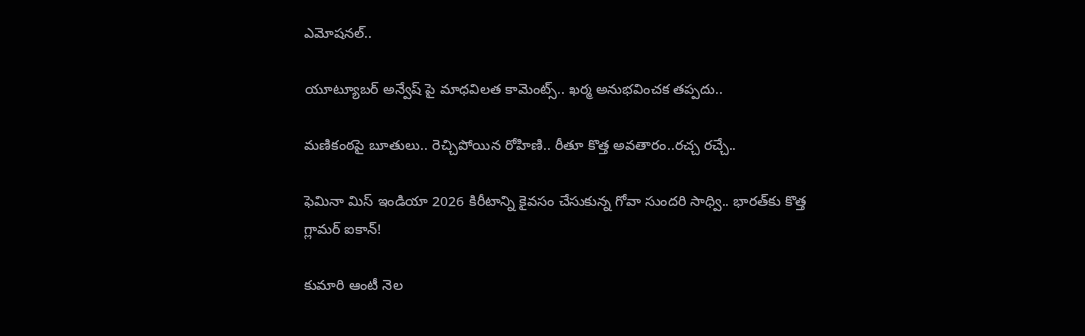ఎమోషనల్..

యూట్యూబర్ అన్వేష్ పై మాధవిలత కామెంట్స్.. ఖర్మ అనుభవించక తప్పదు..

మణికంఠపై బూతులు.. రెచ్చిపోయిన రోహిణి.. రీతూ కొత్త అవతారం..రచ్చ రచ్చే..

ఫెమినా మిస్ ఇండియా 2026 కిరీటాన్ని కైవసం చేసుకున్న గోవా సుందరి సాధ్వి.. భారత్‌కు కొత్త గ్లామర్ ఐకాన్!

కుమారి ఆంటీ నెల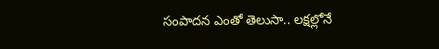సంపాదన ఎంతో తెలుసా.. లక్షల్లోనే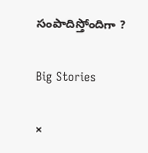సంపాదిస్తోందిగా ?

Big Stories

×